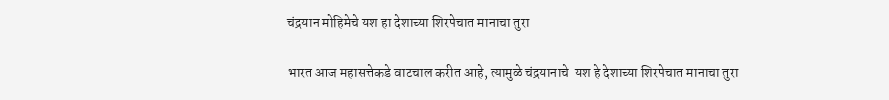चंद्रयान मोहिमेचे यश हा देशाच्या शिरपेचात मानाचा तुरा

भारत आज महासत्तेकडे वाटचाल करीत आहे, त्यामुळे चंद्रयानाचे  यश हे देशाच्या शिरपेचात मानाचा तुरा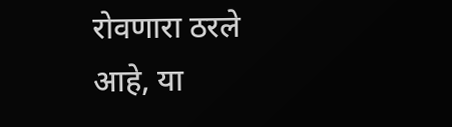रोवणारा ठरले आहे, या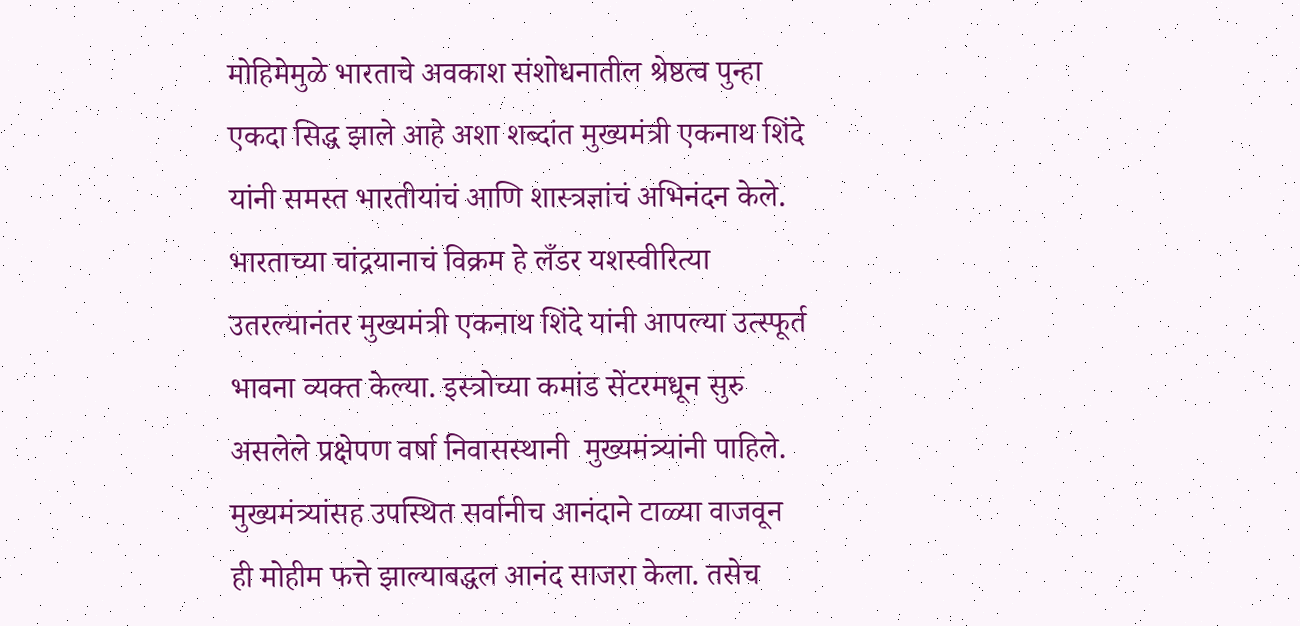मोहिमेमुळे भारताचे अवकाश संशोधनातील श्रेष्ठत्व पुन्हा एकदा सिद्ध झाले आहे अशा शब्दांत मुख्यमंत्री एकनाथ शिंदे यांनी समस्त भारतीयांचं आणि शास्त्रज्ञांचं अभिनंदन केले. भारताच्या चांद्रयानाचं विक्रम हे लँडर यशस्वीरित्या उतरल्यानंतर मुख्यमंत्री एकनाथ शिंदे यांनी आपल्या उत्स्फूर्त भावना व्यक्त केल्या. इस्त्रोच्या कमांड सेंटरमधून सुरु असलेले प्रक्षेपण वर्षा निवासस्थानी  मुख्यमंत्र्यांनी पाहिले. मुख्यमंत्र्यांसह उपस्थित सर्वानीच आनंदाने टाळ्या वाजवून ही मोहीम फत्ते झाल्याबद्धल आनंद साजरा केला. तसेच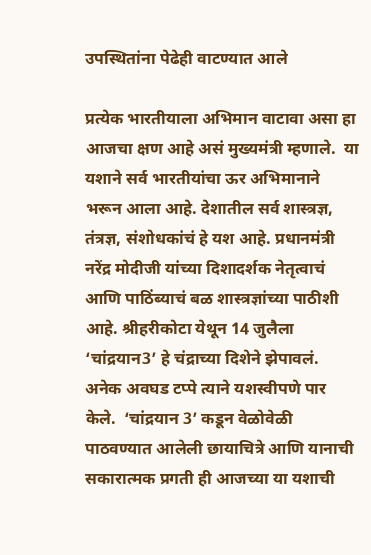उपस्थितांना पेढेही वाटण्यात आले

प्रत्येक भारतीयाला अभिमान वाटावा असा हा आजचा क्षण आहे असं मुख्यमंत्री म्हणाले.  या यशाने सर्व भारतीयांचा ऊर अभिमानाने भरून आला आहे. देशातील सर्व शास्त्रज्ञ, तंत्रज्ञ, संशोधकांचं हे यश आहे. प्रधानमंत्री नरेंद्र मोदीजी यांच्या दिशादर्शक नेतृत्वाचं आणि पाठिंब्याचं बळ शास्त्रज्ञांच्या पाठीशी आहे. श्रीहरीकोटा येथून 14 जुलैला ‘चांद्रयान3’ हे चंद्राच्या दिशेने झेपावलं. अनेक अवघड टप्पे त्याने यशस्वीपणे पार केले.  ‘चांद्रयान 3’ कडून वेळोवेळी पाठवण्यात आलेली छायाचित्रे आणि यानाची सकारात्मक प्रगती ही आजच्या या यशाची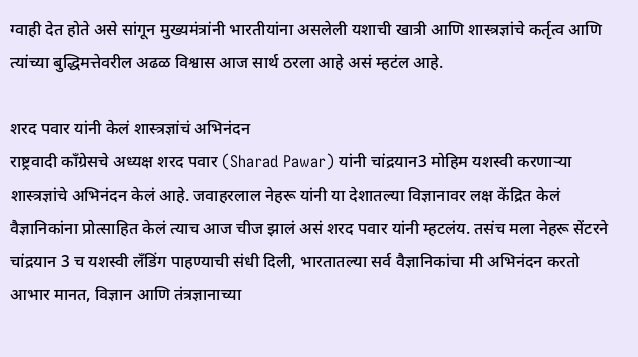ग्वाही देत होते असे सांगून मुख्यमंत्रांनी भारतीयांना असलेली यशाची खात्री आणि शास्त्रज्ञांचे कर्तृत्व आणि त्यांच्या बुद्धिमत्तेवरील अढळ विश्वास आज सार्थ ठरला आहे असं म्हटंल आहे.

शरद पवार यांनी केलं शास्त्रज्ञांचं अभिनंदन
राष्ट्रवादी काँग्रेसचे अध्यक्ष शरद पवार (Sharad Pawar) यांनी चांद्रयान3 मोहिम यशस्वी करणाऱ्या शास्त्रज्ञांचे अभिनंदन केलं आहे. जवाहरलाल नेहरू यांनी या देशातल्या विज्ञानावर लक्ष केंद्रित केलं वैज्ञानिकांना प्रोत्साहित केलं त्याच आज चीज झालं असं शरद पवार यांनी म्हटलंय. तसंच मला नेहरू सेंटरने चांद्रयान 3 च यशस्वी लँडिंग पाहण्याची संधी दिली, भारतातल्या सर्व वैज्ञानिकांचा मी अभिनंदन करतो आभार मानत, विज्ञान आणि तंत्रज्ञानाच्या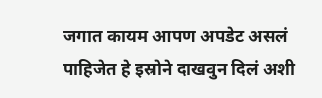जगात कायम आपण अपडेट असलं पाहिजेत हे इस्रोने दाखवुन दिलं अशी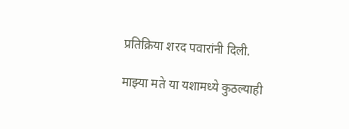प्रतिक्रिया शरद पवारांनी दिली.

माझ्या मते या यशामध्ये कुठल्याही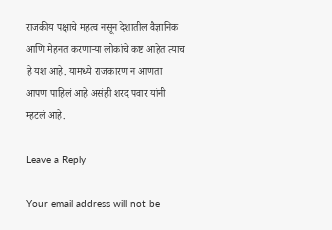राजकीय पक्षाचे महत्व नसून देशातील वैज्ञानिक आणि मेहनत करणाऱ्या लोकांचे कष्ट आहेत त्याच हे यश आहे. यामध्ये राजकारण न आणता आपण पाहिलं आहे असंही शरद पवार यांनी म्हटलं आहे.

Leave a Reply

Your email address will not be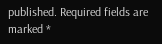published. Required fields are marked *